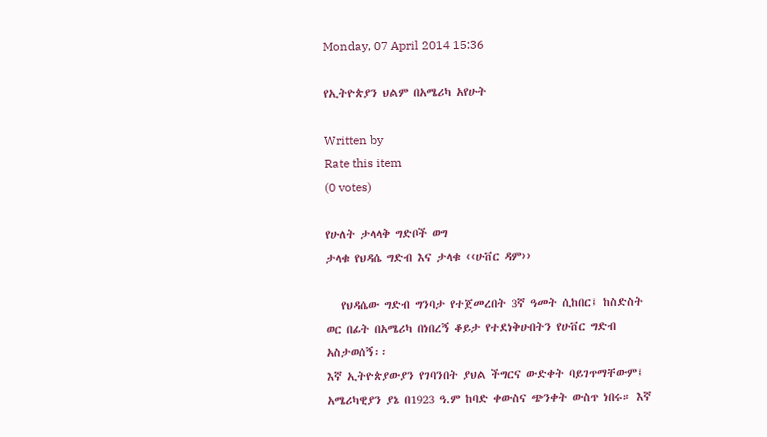Monday, 07 April 2014 15:36

የኢትዮጵያን ህልም በአሜሪካ አየሁት

Written by
Rate this item
(0 votes)

የሁለት ታላላቅ ግድቦች ወግ
ታላቁ የህዳሴ ግድብ እና ታላቁ ‹‹ሁቨር ዳም››

   የህዳሴው ግድብ ግንባታ የተጀመረበት 3ኛ ዓመት ሲከበር፤ ከስድስት ወር በፊት በአሜሪካ በነበረኝ ቆይታ የተደነቅሁበትን የሁቨር ግድብ አስታወሰኝ፡፡
እኛ ኢትዮጵያውያን የገባንበት ያህል ችግርና ውድቀት ባይገጥማቸውም፤ አሜሪካዊያን ያኔ በ1923 ዓ.ም ከባድ ቀውስና ጭንቀት ውስጥ ነበሩ። እኛ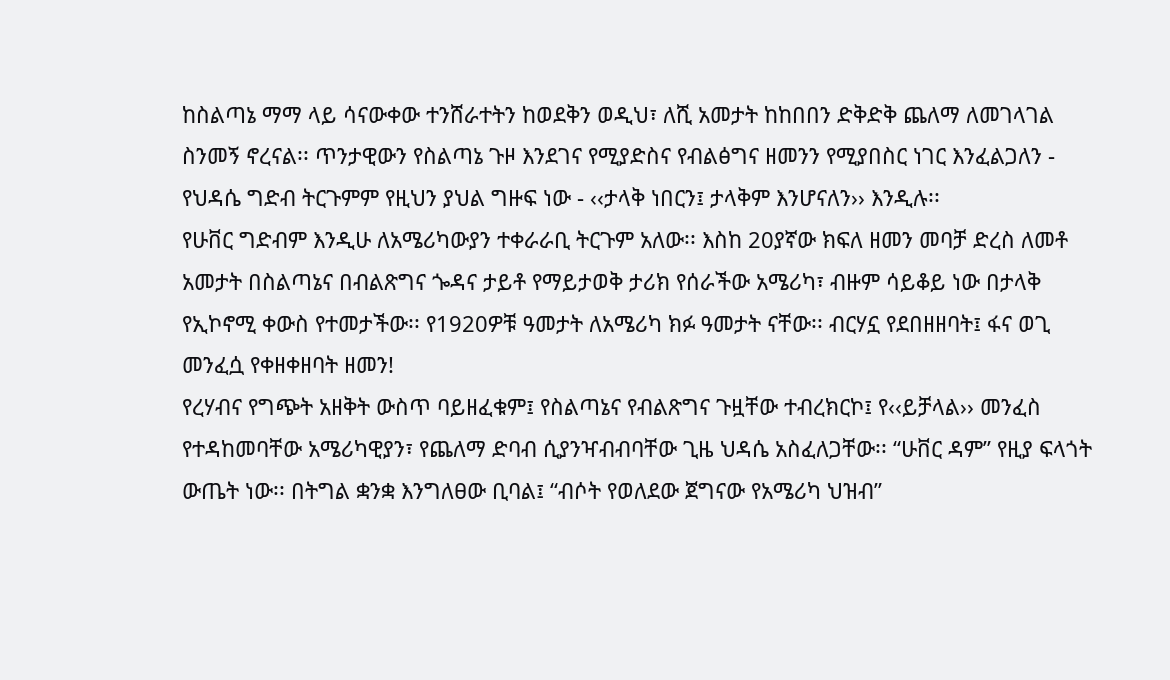ከስልጣኔ ማማ ላይ ሳናውቀው ተንሸራተትን ከወደቅን ወዲህ፣ ለሺ አመታት ከከበበን ድቅድቅ ጨለማ ለመገላገል ስንመኝ ኖረናል፡፡ ጥንታዊውን የስልጣኔ ጉዞ እንደገና የሚያድስና የብልፅግና ዘመንን የሚያበስር ነገር እንፈልጋለን - የህዳሴ ግድብ ትርጉምም የዚህን ያህል ግዙፍ ነው - ‹‹ታላቅ ነበርን፤ ታላቅም እንሆናለን›› እንዲሉ፡፡
የሁቨር ግድብም እንዲሁ ለአሜሪካውያን ተቀራራቢ ትርጉም አለው፡፡ እስከ 20ያኛው ክፍለ ዘመን መባቻ ድረስ ለመቶ አመታት በስልጣኔና በብልጽግና ጐዳና ታይቶ የማይታወቅ ታሪክ የሰራችው አሜሪካ፣ ብዙም ሳይቆይ ነው በታላቅ የኢኮኖሚ ቀውስ የተመታችው፡፡ የ1920ዎቹ ዓመታት ለአሜሪካ ክፉ ዓመታት ናቸው፡፡ ብርሃኗ የደበዘዘባት፤ ፋና ወጊ መንፈሷ የቀዘቀዘባት ዘመን!
የረሃብና የግጭት አዘቅት ውስጥ ባይዘፈቁም፤ የስልጣኔና የብልጽግና ጉዟቸው ተብረክርኮ፤ የ‹‹ይቻላል›› መንፈስ የተዳከመባቸው አሜሪካዊያን፣ የጨለማ ድባብ ሲያንዣብብባቸው ጊዜ ህዳሴ አስፈለጋቸው፡፡ “ሁቨር ዳም” የዚያ ፍላጎት ውጤት ነው፡፡ በትግል ቋንቋ እንግለፀው ቢባል፤ “ብሶት የወለደው ጀግናው የአሜሪካ ህዝብ”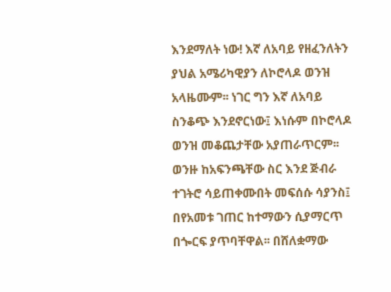እንደማለት ነው! እኛ ለአባይ የዘፈንለትን ያህል አሜሪካዊያን ለኮሮላዶ ወንዝ አላዜሙም፡፡ ነገር ግን እኛ ለአባይ ስንቆጭ እንደኖርነው፤ እነሱም በኮሮላዶ ወንዝ መቆጨታቸው አያጠራጥርም፡፡
ወንዙ ከአፍንጫቸው ስር እንደ ጅብራ ተገትሮ ሳይጠቀሙበት መፍሰሱ ሳያንስ፤ በየአመቱ ገጠር ከተማውን ሲያማርጥ በጐርፍ ያጥባቸዋል፡፡ በሸለቋማው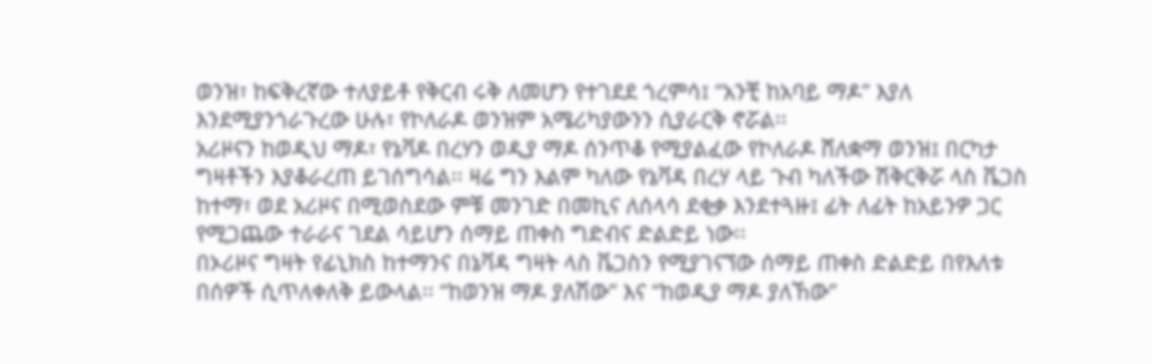ወንዝ፣ ከፍቅረኛው ተለያይቶ የቅርብ ሩቅ ለመሆን የተገደደ ጎረምሳ፤ “አንቺ ከአባይ ማዶ” እያለ እንደሚያንጎራጉረው ሁሉ፣ የኮለራዶ ወንዝም አሜሪካያውንን ሲያራርቅ ኖሯል፡፡
አሪዞናን ከወዲህ ማዶ፣ የኔቫዶ በረሃን ወዲያ ማዶ ሰንጥቆ የሚያልፈው የኮለራዶ ሸለቋማ ወንዝ፤ በርካታ ግዛቶችን እያቆራረጠ ይገሰግሳል፡፡ ዛሬ ግን እልም ካለው የኔቫዳ በረሃ ላይ ጉብ ካለችው ሽቅርቅሯ ላስ ቬጋስ ከተማ፣ ወደ አሪዞና በሚወስደው ምቹ መንገድ በመኪና ለሰላሳ ደቂቃ እንደተጓዙ፤ ፊት ለፊት ከአይንዎ ጋር የሚጋጨው ተራራና ገደል ሳይሆን ሰማይ ጠቀስ ግድብና ድልድይ ነው፡፡
በኦሪዞና ግዛት የፊኒክስ ከተማንና በኔቫዳ ግዛት ላስ ቬጋስን የሚያገናኘው ሰማይ ጠቀስ ድልድይ በየእለቱ በሰዎች ሲጥለቀለቅ ይውላል፡፡ “ከወንዝ ማዶ ያለሽው” እና “ከወዲያ ማዶ ያለኸው”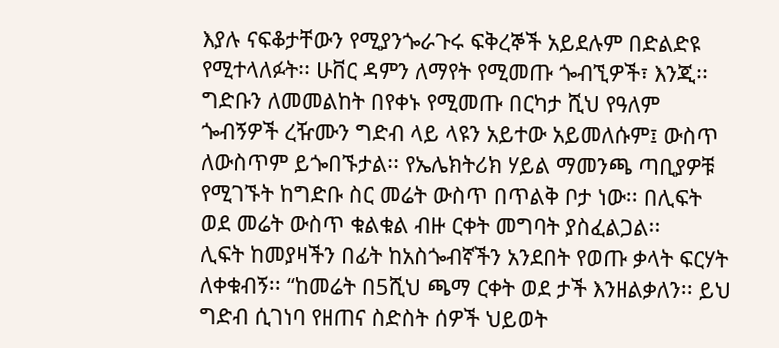እያሉ ናፍቆታቸውን የሚያንጐራጉሩ ፍቅረኞች አይደሉም በድልድዩ የሚተላለፉት፡፡ ሁቨር ዳምን ለማየት የሚመጡ ጐብኚዎች፣ እንጂ፡፡ ግድቡን ለመመልከት በየቀኑ የሚመጡ በርካታ ሺህ የዓለም ጐብኝዎች ረዥሙን ግድብ ላይ ላዩን አይተው አይመለሱም፤ ውስጥ ለውስጥም ይጐበኙታል፡፡ የኤሌክትሪክ ሃይል ማመንጫ ጣቢያዎቹ የሚገኙት ከግድቡ ስር መሬት ውስጥ በጥልቅ ቦታ ነው፡፡ በሊፍት ወደ መሬት ውስጥ ቁልቁል ብዙ ርቀት መግባት ያስፈልጋል፡፡
ሊፍት ከመያዛችን በፊት ከአስጐብኛችን አንደበት የወጡ ቃላት ፍርሃት ለቀቁብኝ፡፡ “ከመሬት በ5ሺህ ጫማ ርቀት ወደ ታች እንዘልቃለን፡፡ ይህ ግድብ ሲገነባ የዘጠና ስድስት ሰዎች ህይወት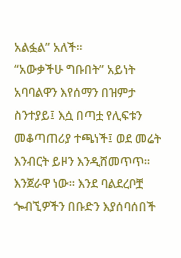አልፏል” አለች፡፡
“አውቃችሁ ግቡበት” አይነት አባባልዋን እየሰማን በዝምታ ስንተያይ፤ እሷ በጣቷ የሊፍቱን መቆጣጠሪያ ተጫነች፤ ወደ መሬት እንብርት ይዞን እንዲሸመጥጥ፡፡ እንጀራዋ ነው፡፡ እንደ ባልደረቦቿ ጐብኚዎችን በቡድን እያሰባሰበች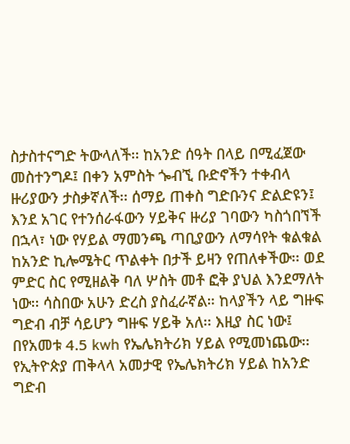ስታስተናግድ ትውላለች፡፡ ከአንድ ሰዓት በላይ በሚፈጀው መስተንግዶ፤ በቀን አምስት ጐብኚ ቡድኖችን ተቀብላ ዙሪያውን ታስቃኛለች፡፡ ሰማይ ጠቀስ ግድቡንና ድልድዩን፤ እንደ አገር የተንሰራፋውን ሃይቅና ዙሪያ ገባውን ካስጎበኘች በኋላ፣ ነው የሃይል ማመንጫ ጣቢያውን ለማሳየት ቁልቁል ከአንድ ኪሎሜትር ጥልቀት በታች ይዛን የጠለቀችው፡፡ ወደ ምድር ስር የሚዘልቅ ባለ ሦስት መቶ ፎቅ ያህል እንደማለት ነው፡፡ ሳስበው አሁን ድረስ ያስፈራኛል። ከላያችን ላይ ግዙፍ ግድብ ብቻ ሳይሆን ግዙፍ ሃይቅ አለ፡፡ እዚያ ስር ነው፤ በየአመቱ 4.5 kwh የኤሌክትሪክ ሃይል የሚመነጨው፡፡ የኢትዮጵያ ጠቅላላ አመታዊ የኤሌክትሪክ ሃይል ከአንድ ግድብ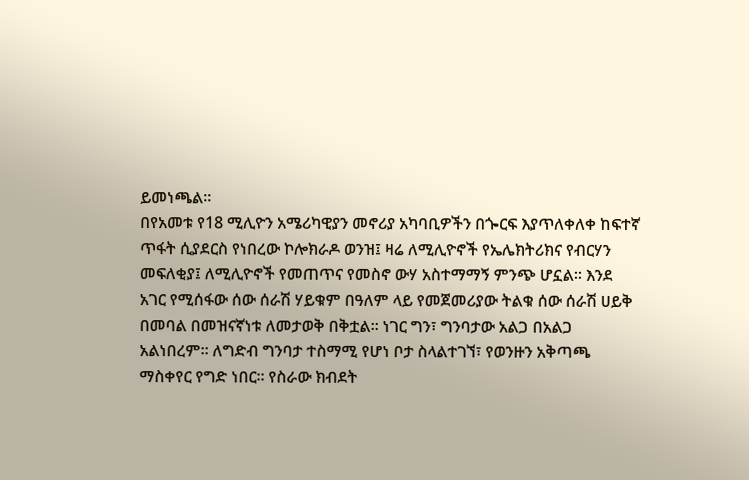ይመነጫል፡፡
በየአመቱ የ18 ሚሊዮን አሜሪካዊያን መኖሪያ አካባቢዎችን በጐርፍ እያጥለቀለቀ ከፍተኛ ጥፋት ሲያደርስ የነበረው ኮሎክራዶ ወንዝ፤ ዛሬ ለሚሊዮኖች የኤሌክትሪክና የብርሃን መፍለቂያ፤ ለሚሊዮኖች የመጠጥና የመስኖ ውሃ አስተማማኝ ምንጭ ሆኗል፡፡ እንደ አገር የሚሰፋው ሰው ሰራሽ ሃይቁም በዓለም ላይ የመጀመሪያው ትልቁ ሰው ሰራሽ ሀይቅ በመባል በመዝናኛነቱ ለመታወቅ በቅቷል፡፡ ነገር ግን፣ ግንባታው አልጋ በአልጋ አልነበረም፡፡ ለግድብ ግንባታ ተስማሚ የሆነ ቦታ ስላልተገኘ፣ የወንዙን አቅጣጫ ማስቀየር የግድ ነበር፡፡ የስራው ክብደት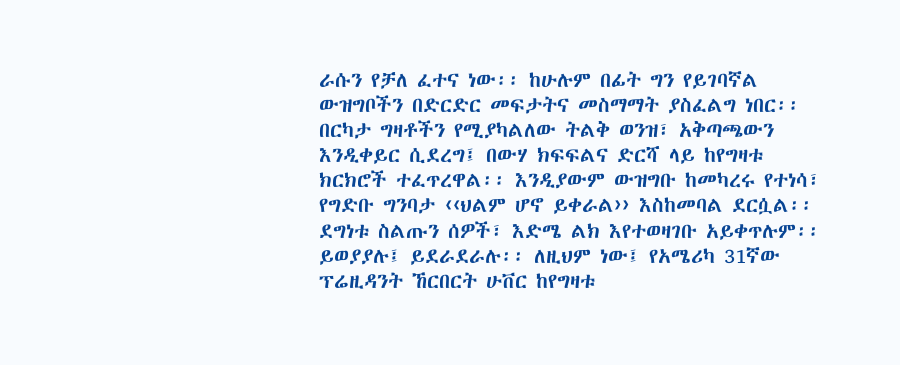ራሱን የቻለ ፈተና ነው፡፡ ከሁሉም በፊት ግን የይገባኛል ውዝግቦችን በድርድር መፍታትና መስማማት ያስፈልግ ነበር፡፡ በርካታ ግዛቶችን የሚያካልለው ትልቅ ወንዝ፣ አቅጣጫውን እንዲቀይር ሲደረግ፤ በውሃ ክፍፍልና ድርሻ ላይ ከየግዛቱ ክርክሮች ተፈጥረዋል፡፡ እንዲያውም ውዝግቡ ከመካረሩ የተነሳ፣ የግድቡ ግንባታ ‹‹ህልም ሆኖ ይቀራል›› እስከመባል ደርሷል፡፡
ደግነቱ ስልጡን ሰዎች፣ እድሜ ልክ እየተወዛገቡ አይቀጥሉም፡፡ ይወያያሉ፤ ይደራደራሉ፡፡ ለዚህም ነው፤ የአሜሪካ 31ኛው ፕሬዚዳንት ኸርበርት ሁቨር ከየግዛቱ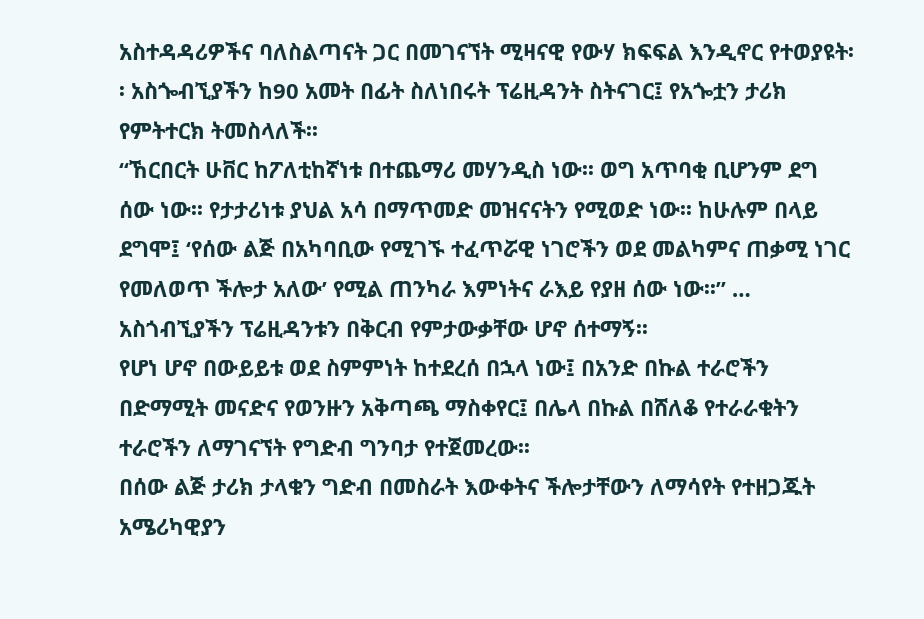አስተዳዳሪዎችና ባለስልጣናት ጋር በመገናኘት ሚዛናዊ የውሃ ክፍፍል እንዲኖር የተወያዩት፡፡ አስጐብኚያችን ከ90 አመት በፊት ስለነበሩት ፕሬዚዳንት ስትናገር፤ የአጐቷን ታሪክ የምትተርክ ትመስላለች፡፡
“ኸርበርት ሁቨር ከፖለቲከኛነቱ በተጨማሪ መሃንዲስ ነው፡፡ ወግ አጥባቂ ቢሆንም ደግ ሰው ነው፡፡ የታታሪነቱ ያህል አሳ በማጥመድ መዝናናትን የሚወድ ነው፡፡ ከሁሉም በላይ ደግሞ፤ ‘የሰው ልጅ በአካባቢው የሚገኙ ተፈጥሯዊ ነገሮችን ወደ መልካምና ጠቃሚ ነገር የመለወጥ ችሎታ አለው’ የሚል ጠንካራ እምነትና ራእይ የያዘ ሰው ነው፡፡” … አስጎብኚያችን ፕሬዚዳንቱን በቅርብ የምታውቃቸው ሆኖ ሰተማኝ፡፡
የሆነ ሆኖ በውይይቱ ወደ ስምምነት ከተደረሰ በኋላ ነው፤ በአንድ በኩል ተራሮችን በድማሚት መናድና የወንዙን አቅጣጫ ማስቀየር፤ በሌላ በኩል በሸለቆ የተራራቁትን ተራሮችን ለማገናኘት የግድብ ግንባታ የተጀመረው፡፡
በሰው ልጅ ታሪክ ታላቁን ግድብ በመስራት እውቀትና ችሎታቸውን ለማሳየት የተዘጋጁት አሜሪካዊያን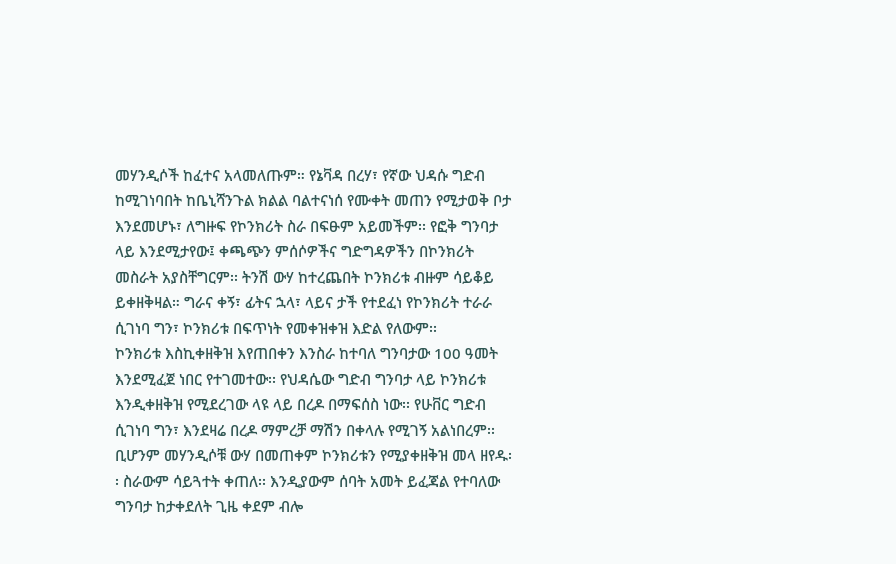መሃንዲሶች ከፈተና አላመለጡም። የኔቫዳ በረሃ፣ የኛው ህዳሱ ግድብ ከሚገነባበት ከቤኒሻንጉል ክልል ባልተናነሰ የሙቀት መጠን የሚታወቅ ቦታ እንደመሆኑ፣ ለግዙፍ የኮንክሪት ስራ በፍፁም አይመችም፡፡ የፎቅ ግንባታ ላይ እንደሚታየው፤ ቀጫጭን ምሰሶዎችና ግድግዳዎችን በኮንክሪት መስራት አያስቸግርም፡፡ ትንሽ ውሃ ከተረጨበት ኮንክሪቱ ብዙም ሳይቆይ ይቀዘቅዛል። ግራና ቀኝ፣ ፊትና ኋላ፣ ላይና ታች የተደፈነ የኮንክሪት ተራራ ሲገነባ ግን፣ ኮንክሪቱ በፍጥነት የመቀዝቀዝ እድል የለውም፡፡
ኮንክሪቱ እስኪቀዘቅዝ እየጠበቀን እንስራ ከተባለ ግንባታው 100 ዓመት እንደሚፈጀ ነበር የተገመተው፡፡ የህዳሴው ግድብ ግንባታ ላይ ኮንክሪቱ እንዲቀዘቅዝ የሚደረገው ላዩ ላይ በረዶ በማፍሰስ ነው፡፡ የሁቨር ግድብ ሲገነባ ግን፣ እንደዛሬ በረዶ ማምረቻ ማሽን በቀላሉ የሚገኝ አልነበረም፡፡ ቢሆንም መሃንዲሶቹ ውሃ በመጠቀም ኮንክሪቱን የሚያቀዘቅዝ መላ ዘየዱ፡፡ ስራውም ሳይጓተት ቀጠለ፡፡ እንዲያውም ሰባት አመት ይፈጃል የተባለው ግንባታ ከታቀደለት ጊዜ ቀደም ብሎ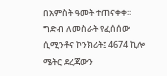በአምስት ዓመት ተጠናቀቀ፡፡
ግድብ ለመስራት የፈሰሰው ሲሚንቶና ኮንክሪት፤ 4674 ኪሎ ሜትር ደረጃውን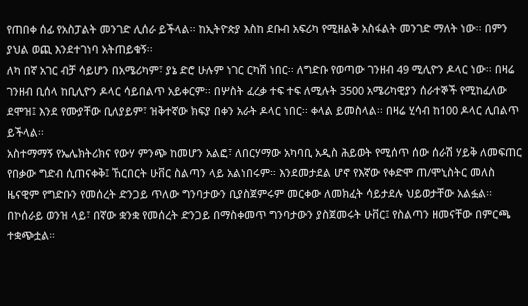የጠበቀ ሰፊ የአስፓልት መንገድ ሊሰራ ይችላል፡፡ ከኢትዮጵያ እስከ ደቡብ አፍሪካ የሚዘልቅ አስፋልት መንገድ ማለት ነው፡፡ በምን ያህል ወጪ እንደተገነባ አትጠይቁኝ፡፡
ለካ በኛ አገር ብቻ ሳይሆን በአሜሪካም፣ ያኔ ድሮ ሁሉም ነገር ርካሽ ነበር፡፡ ለግድቡ የወጣው ገንዘብ 49 ሚሊዮን ዶላር ነው፡፡ በዛሬ ገንዘብ ቢሰላ ከቢሊዮን ዶላር ሳይበልጥ አይቀርም፡፡ በሦስት ፈረቃ ተፍ ተፍ ለሚሉት 3500 አሜሪካዊያን ሰራተኞች የሚከፈለው ደሞዝ፤ እንደ የሙያቸው ቢለያይም፣ ዝቅተኛው ክፍያ በቀን አራት ዶላር ነበር፡፡ ቀላል ይመስላል፡፡ በዛሬ ሂሳብ ከ100 ዶላር ሊበልጥ ይችላል፡፡
አስተማማኝ የኤሌክትሪክና የውሃ ምንጭ ከመሆን አልፎ፣ ለበርሃማው አካባቢ አዲስ ሕይወት የሚሰጥ ሰው ሰራሽ ሃይቅ ለመፍጠር የበቃው ግድብ ሲጠናቀቅ፤ ኸርበርት ሁቨር ስልጣን ላይ አልነበሩም። እንደመታደል ሆኖ የእኛው የቀድሞ ጠ/ሞኒስትር መለስ ዜናዊም የግድቡን የመሰረት ድንጋይ ጥለው ግንባታውን ቢያስጀምሩም መርቀው ለመክፈት ሳይታደሉ ህይወታቸው አልፏል፡፡
በኮሰራይ ወንዝ ላይ፣ በኛው ቋንቋ የመሰረት ድንጋይ በማስቀመጥ ግንባታውን ያስጀመሩት ሁቨር፤ የስልጣን ዘመናቸው በምርጫ ተቋጭቷል።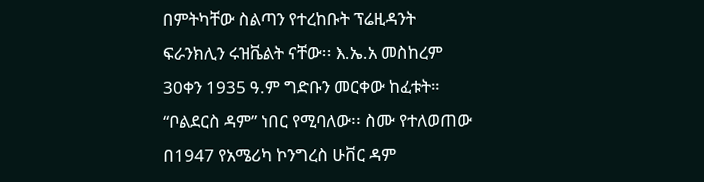በምትካቸው ስልጣን የተረከቡት ፕሬዚዳንት ፍራንክሊን ሩዝቬልት ናቸው፡፡ እ.ኤ.አ መስከረም 30ቀን 1935 ዓ.ም ግድቡን መርቀው ከፈቱት። “ቦልደርስ ዳም” ነበር የሚባለው፡፡ ስሙ የተለወጠው በ1947 የአሜሪካ ኮንግረስ ሁቨር ዳም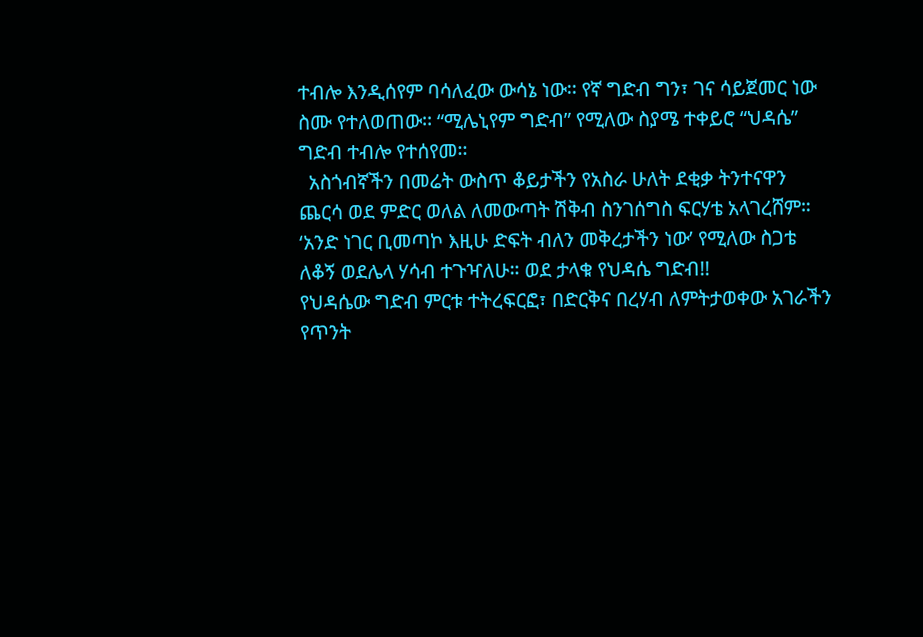ተብሎ እንዲሰየም ባሳለፈው ውሳኔ ነው፡፡ የኛ ግድብ ግን፣ ገና ሳይጀመር ነው ስሙ የተለወጠው፡፡ “ሚሌኒየም ግድብ” የሚለው ስያሜ ተቀይሮ “ህዳሴ” ግድብ ተብሎ የተሰየመ፡፡
  አስጎብኛችን በመሬት ውስጥ ቆይታችን የአስራ ሁለት ደቂቃ ትንተናዋን ጨርሳ ወደ ምድር ወለል ለመውጣት ሽቅብ ስንገሰግስ ፍርሃቴ አላገረሸም። ‘አንድ ነገር ቢመጣኮ እዚሁ ድፍት ብለን መቅረታችን ነው’ የሚለው ስጋቴ ለቆኝ ወደሌላ ሃሳብ ተጉዣለሁ። ወደ ታላቁ የህዳሴ ግድብ!!
የህዳሴው ግድብ ምርቱ ተትረፍርፎ፣ በድርቅና በረሃብ ለምትታወቀው አገራችን የጥንት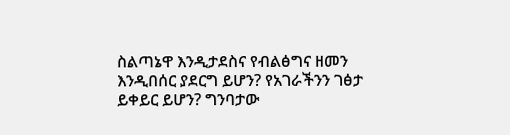ስልጣኔዋ እንዲታደስና የብልፅግና ዘመን እንዲበሰር ያደርግ ይሆን? የአገራችንን ገፅታ ይቀይር ይሆን? ግንባታው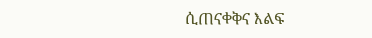ሲጠናቀቅና እልፍ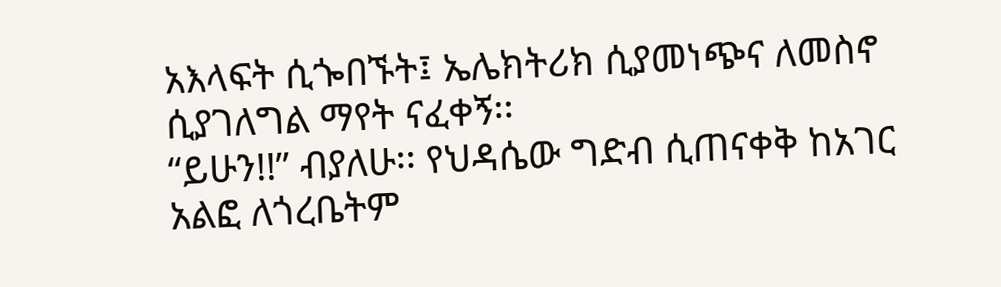አእላፍት ሲጐበኙት፤ ኤሌክትሪክ ሲያመነጭና ለመስኖ ሲያገለግል ማየት ናፈቀኝ፡፡
“ይሁን!!” ብያለሁ፡፡ የህዳሴው ግድብ ሲጠናቀቅ ከአገር አልፎ ለጎረቤትም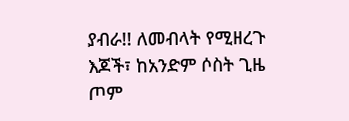ያብራ!! ለመብላት የሚዘረጉ እጆች፣ ከአንድም ሶስት ጊዜ ጦም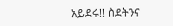አይደሩ!! ስደትንና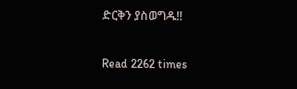ድርቅን ያስወግዱ!!

Read 2262 times